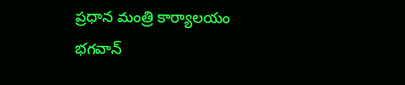ప్రధాన మంత్రి కార్యాలయం
భగవాన్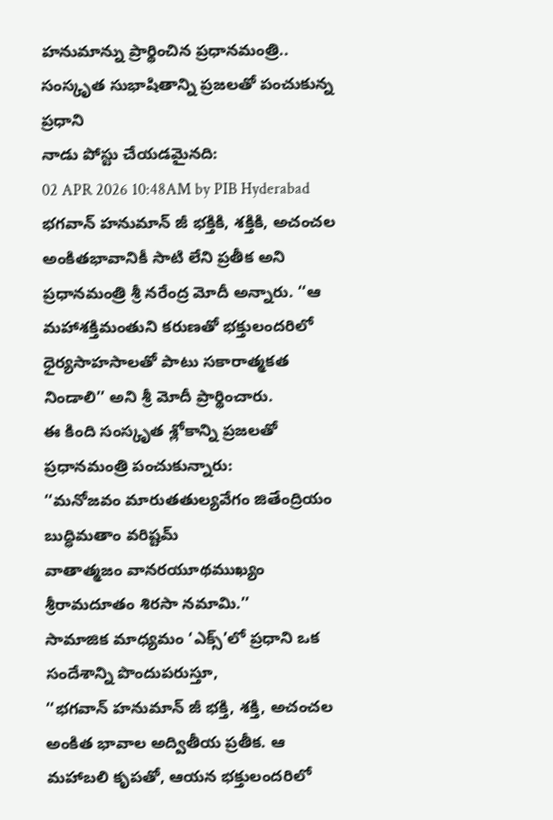హనుమాన్ను ప్రార్థించిన ప్రధానమంత్రి.. సంస్కృత సుభాషితాన్ని ప్రజలతో పంచుకున్న ప్రధాని
నాడు పోస్టు చేయడమైనది:
02 APR 2026 10:48AM by PIB Hyderabad
భగవాన్ హనుమాన్ జీ భక్తికి, శక్తికి, అచంచల అంకితభావానికీ సాటి లేని ప్రతీక అని ప్రధానమంత్రి శ్రీ నరేంద్ర మోదీ అన్నారు. ‘‘ఆ మహాశక్తిమంతుని కరుణతో భక్తులందరిలో ధైర్యసాహసాలతో పాటు సకారాత్మకత నిండాలి’’ అని శ్రీ మోదీ ప్రార్థించారు.
ఈ కింది సంస్కృత శ్లోకాన్ని ప్రజలతో ప్రధానమంత్రి పంచుకున్నారు:
‘‘మనోజవం మారుతతుల్యవేగం జితేంద్రియం బుద్ధిమతాం వరిష్టమ్
వాతాత్మజం వానరయూథముఖ్యం శ్రీరామదూతం శిరసా నమామి.’’
సామాజిక మాధ్యమం ‘ఎక్స్’లో ప్రధాని ఒక సందేశాన్ని పొందుపరుస్తూ,
‘‘భగవాన్ హనుమాన్ జీ భక్తి, శక్తి, అచంచల అంకిత భావాల అద్వితీయ ప్రతీక. ఆ మహాబలి కృపతో, ఆయన భక్తులందరిలో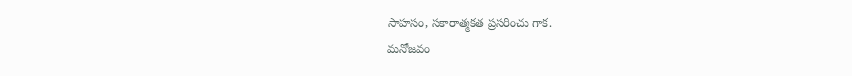సాహసం, సకారాత్మకత ప్రసరించు గాక.
మనోజవం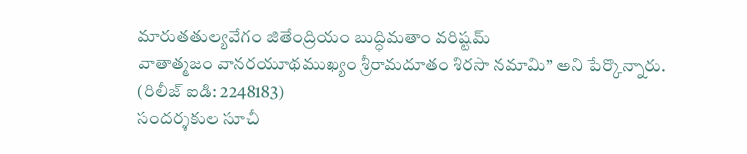మారుతతుల్యవేగం జితేంద్రియం బుద్ధిమతాం వరిష్టమ్
వాతాత్మజం వానరయూథముఖ్యం శ్రీరామదూతం శిరసా నమామి’’ అని పేర్కొన్నారు.
(రిలీజ్ ఐడి: 2248183)
సందర్శకుల సూచీ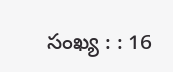సంఖ్య : : 16